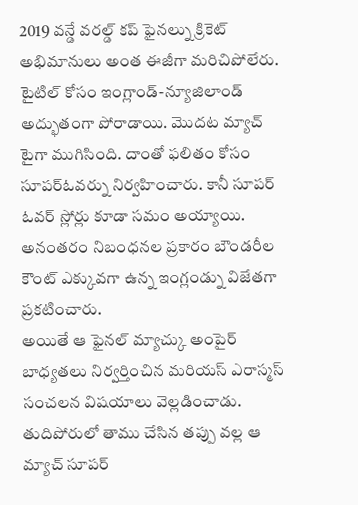2019 వన్డే వరల్డ్ కప్ ఫైనల్ను క్రికెట్ అభిమానులు అంత ఈజీగా మరిచిపోలేరు. టైటిల్ కోసం ఇంగ్లాండ్-న్యూజిలాండ్ అద్భుతంగా పోరాడాయి. మొదట మ్యాచ్ టైగా ముగిసింది. దాంతో ఫలితం కోసం సూపర్ఓవర్ను నిర్వహించారు. కానీ సూపర్ ఓవర్ స్లోర్లు కూడా సమం అయ్యాయి. అనంతరం నిబంధనల ప్రకారం బౌండరీల కౌంట్ ఎక్కువగా ఉన్న ఇంగ్లండ్ను విజేతగా ప్రకటించారు.
అయితే ఆ ఫైనల్ మ్యాచ్కు అంపైర్ బాధ్యతలు నిర్వర్తించిన మరియస్ ఎరాస్మస్ సంచలన విషయాలు వెల్లడించాడు. తుదిపోరులో తాము చేసిన తప్పు వల్ల ఆ మ్యాచ్ సూపర్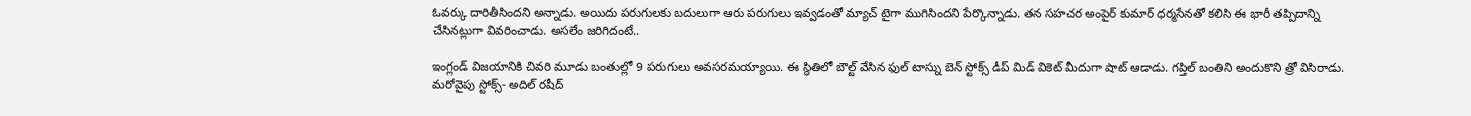ఓవర్కు దారితీసిందని అన్నాడు. అయిదు పరుగులకు బదులుగా ఆరు పరుగులు ఇవ్వడంతో మ్యాచ్ టైగా ముగిసిందని పేర్కొన్నాడు. తన సహచర అంపైర్ కుమార్ ధర్మసేనతో కలిసి ఈ భారీ తప్పిదాన్ని చేసినట్లుగా వివరించాడు. అసలేం జరిగిదంటే..

ఇంగ్లండ్ విజయానికి చివరి మూడు బంతుల్లో 9 పరుగులు అవసరమయ్యాయి. ఈ స్థితిలో బౌల్ట్ వేసిన ఫుల్ టాస్ను బెన్ స్టోక్స్ డీప్ మిడ్ వికెట్ మీదుగా షాట్ ఆడాడు. గప్తిల్ బంతిని అందుకొని త్రో విసిరాడు. మరోవైపు స్టోక్స్- అదిల్ రషీద్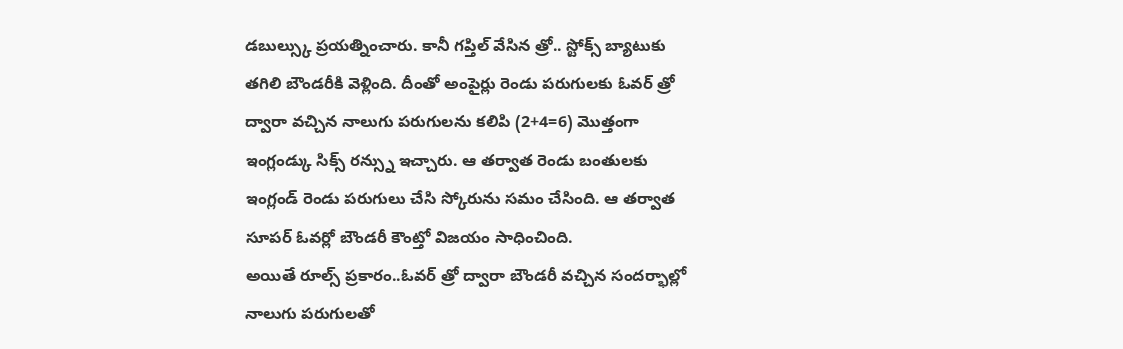డబుల్స్కు ప్రయత్నించారు. కానీ గప్తిల్ వేసిన త్రో.. స్టోక్స్ బ్యాటుకు తగిలి బౌండరీకి వెళ్లింది. దీంతో అంపైర్లు రెండు పరుగులకు ఓవర్ త్రో ద్వారా వచ్చిన నాలుగు పరుగులను కలిపి (2+4=6) మొత్తంగా ఇంగ్లండ్కు సిక్స్ రన్స్ను ఇచ్చారు. ఆ తర్వాత రెండు బంతులకు ఇంగ్లండ్ రెండు పరుగులు చేసి స్కోరును సమం చేసింది. ఆ తర్వాత సూపర్ ఓవర్లో బౌండరీ కౌంట్తో విజయం సాధించింది.
అయితే రూల్స్ ప్రకారం..ఓవర్ త్రో ద్వారా బౌండరీ వచ్చిన సందర్భాల్లో నాలుగు పరుగులతో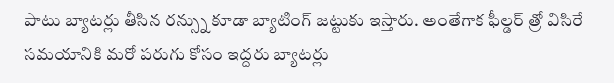పాటు బ్యాటర్లు తీసిన రన్స్ను కూడా బ్యాటింగ్ జట్టుకు ఇస్తారు. అంతేగాక ఫీల్డర్ త్రో విసిరే సమయానికి మరో పరుగు కోసం ఇద్దరు బ్యాటర్లు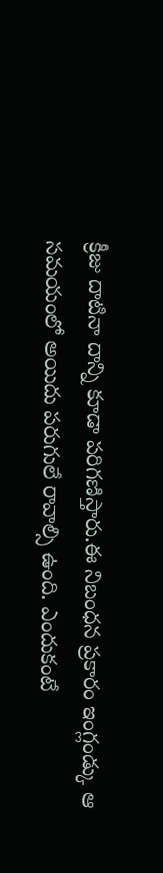క్రీజు దాటినా దాన్ని కూడా పరిగణిస్తారు.ఈ నిబంధన ప్రకారం ఇంగ్లండ్కు ఆ సమయంలో అయిదు పరుగులే రావాల్సి ఉంది. ఎందుకంటే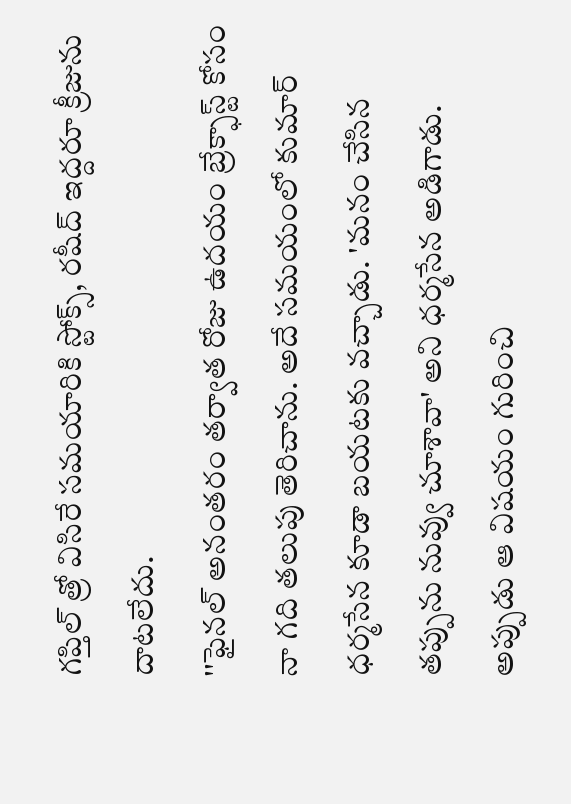గప్తిల్ త్రో విసిరే సమయారికి స్టోక్స్, రషీద్ ఇద్దరూ క్రీజును దాటలేదు.
''ఫైనల్ అనంతరం తర్వాత రోజు ఉదయం బ్రేక్ఫాస్ట్ కోసం నా గది తలుపు తెరిచాను. అదే సమయంలో కుమార్ ధర్మసేన కూడా బయటకు వచ్చాడు. 'మనం చేసిన తప్పును నువ్వు చూశావా' అని ధర్మసేన అడిగాడు. అప్పుడు ఆ విషయం గురించి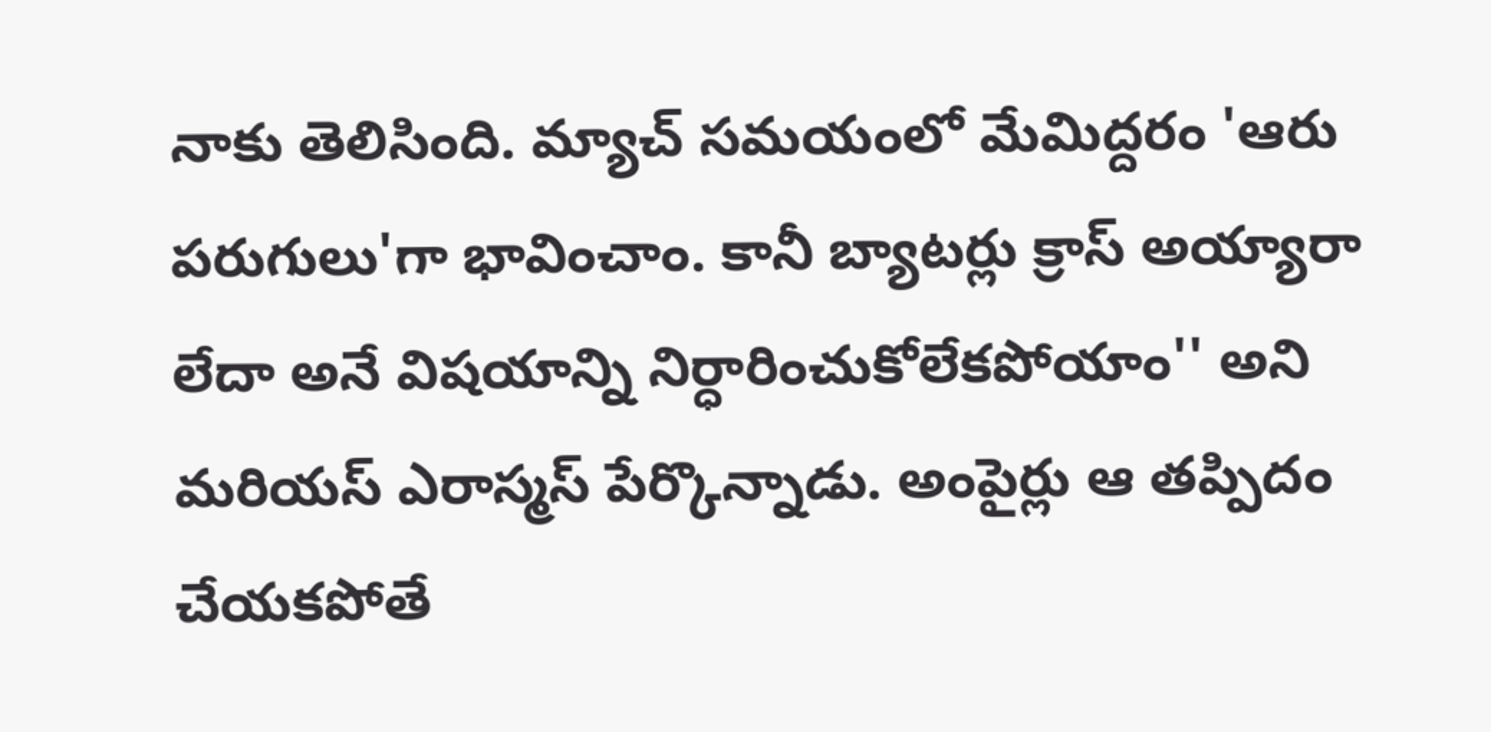నాకు తెలిసింది. మ్యాచ్ సమయంలో మేమిద్దరం 'ఆరు పరుగులు'గా భావించాం. కానీ బ్యాటర్లు క్రాస్ అయ్యారా లేదా అనే విషయాన్ని నిర్ధారించుకోలేకపోయాం'' అని మరియస్ ఎరాస్మస్ పేర్కొన్నాడు. అంపైర్లు ఆ తప్పిదం చేయకపోతే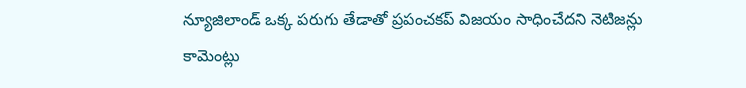న్యూజిలాండ్ ఒక్క పరుగు తేడాతో ప్రపంచకప్ విజయం సాధించేదని నెటిజన్లు కామెంట్లు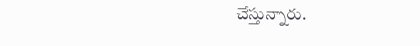చేస్తున్నారు.